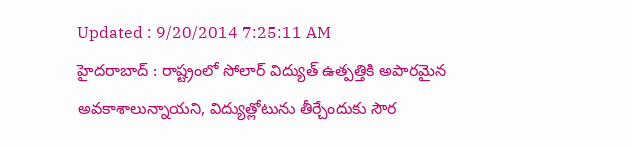Updated : 9/20/2014 7:25:11 AM
హైదరాబాద్ : రాష్ట్రంలో సోలార్ విద్యుత్ ఉత్పత్తికి అపారమైన
అవకాశాలున్నాయని, విద్యుత్లోటును తీర్చేందుకు సౌర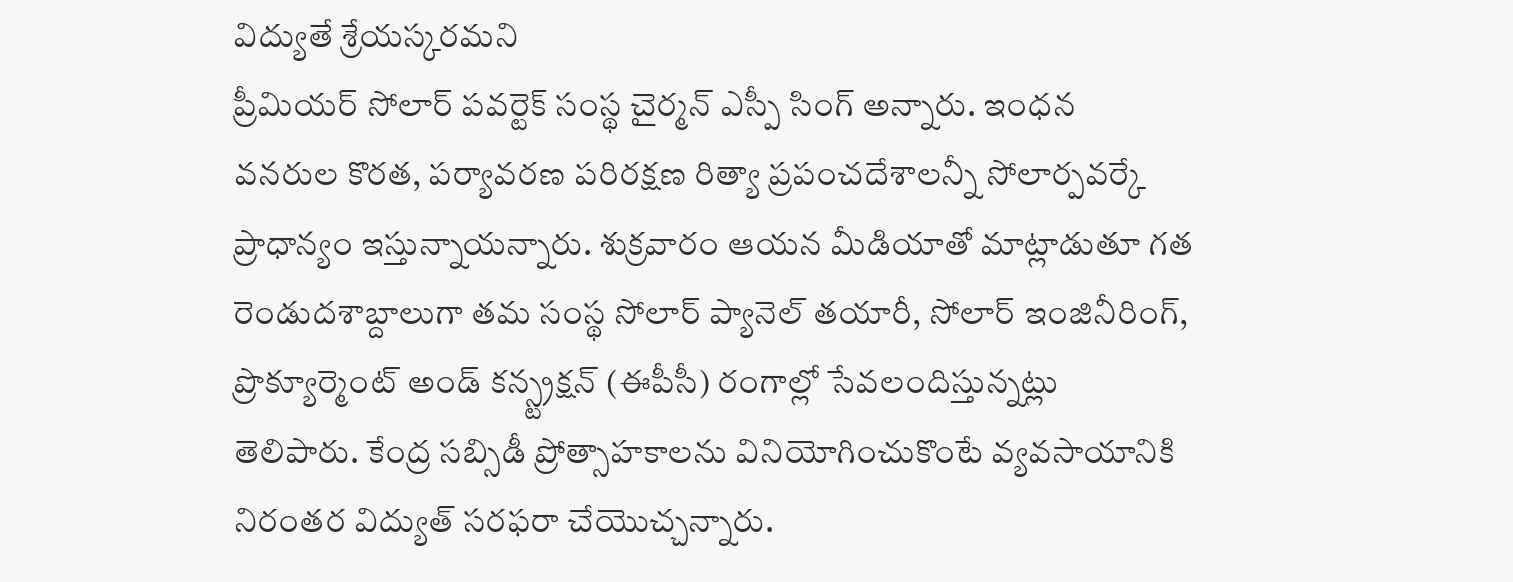విద్యుతే శ్రేయస్కరమని
ప్రీమియర్ సోలార్ పవర్టెక్ సంస్థ చైర్మన్ ఎస్పీ సింగ్ అన్నారు. ఇంధన
వనరుల కొరత, పర్యావరణ పరిరక్షణ రిత్యా ప్రపంచదేశాలన్నీ సోలార్పవర్కే
ప్రాధాన్యం ఇస్తున్నాయన్నారు. శుక్రవారం ఆయన మీడియాతో మాట్లాడుతూ గత
రెండుదశాబ్దాలుగా తమ సంస్థ సోలార్ ప్యానెల్ తయారీ, సోలార్ ఇంజినీరింగ్,
ప్రొక్యూర్మెంట్ అండ్ కన్స్ట్రక్షన్ (ఈపీసీ) రంగాల్లో సేవలందిస్తున్నట్లు
తెలిపారు. కేంద్ర సబ్సిడీ ప్రోత్సాహకాలను వినియోగించుకొంటే వ్యవసాయానికి
నిరంతర విద్యుత్ సరఫరా చేయొచ్చన్నారు.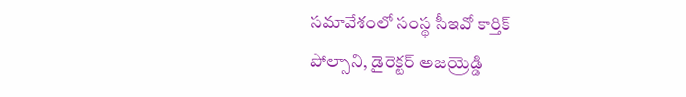సమావేశంలో సంస్థ సీఇవో కార్తిక్
పోల్సాని, డైరెక్టర్ అజయ్రెడ్డి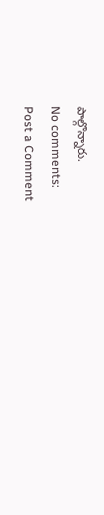పాల్గొన్నారు.
No comments:
Post a Comment